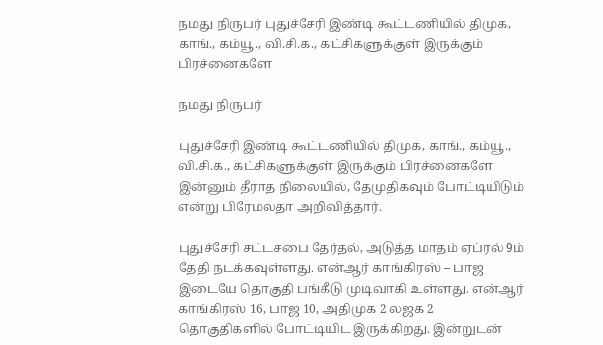நமது நிருபர் புதுச்சேரி இண்டி கூட்டணியில் திமுக, காங்., கம்யூ., வி.சி.க., கட்சிகளுக்குள் இருக்கும் பிரச்னைகளே

நமது நிருபர்

புதுச்சேரி இண்டி கூட்டணியில் திமுக, காங்., கம்யூ., வி.சி.க., கட்சிகளுக்குள் இருக்கும் பிரச்னைகளே இன்னும் தீராத நிலையில், தேமுதிகவும் போட்டியிடும் என்று பிரேமலதா அறிவித்தார்.

புதுச்சேரி சட்டசபை தேர்தல், அடுத்த மாதம் ஏப்ரல் 9ம் தேதி நடக்கவுள்ளது. என்ஆர் காங்கிரஸ் – பாஜ இடையே தொகுதி பங்கீடு முடிவாகி உள்ளது. என்ஆர் காங்கிரஸ் 16, பாஜ 10, அதிமுக 2 லஜக 2 தொகுதிகளில் போட்டியிட இருக்கிறது. இன்றுடன்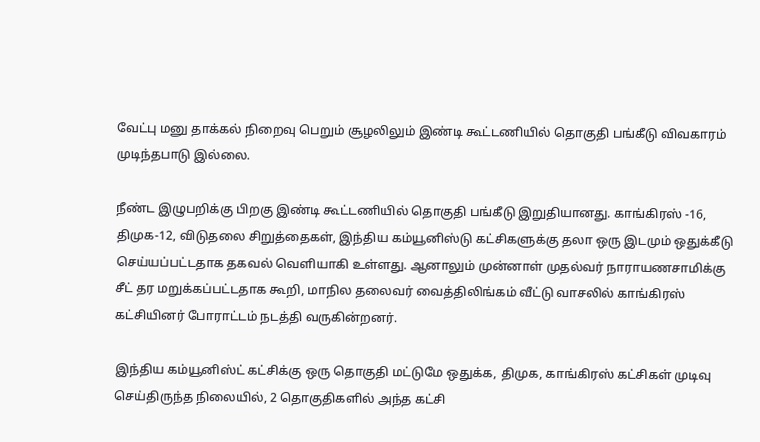வேட்பு மனு தாக்கல் நிறைவு பெறும் சூழலிலும் இண்டி கூட்டணியில் தொகுதி பங்கீடு விவகாரம் முடிந்தபாடு இல்லை.

நீண்ட இழுபறிக்கு பிறகு இண்டி கூட்டணியில் தொகுதி பங்கீடு இறுதியானது. காங்கிரஸ் -16, திமுக-12, விடுதலை சிறுத்தைகள், இந்திய கம்யூனிஸ்டு கட்சிகளுக்கு தலா ஒரு இடமும் ஒதுக்கீடு செய்யப்பட்டதாக தகவல் வெளியாகி உள்ளது. ஆனாலும் முன்னாள் முதல்வர் நாராயணசாமிக்கு சீட் தர மறுக்கப்பட்டதாக கூறி, மாநில தலைவர் வைத்திலிங்கம் வீட்டு வாசலில் காங்கிரஸ் கட்சியினர் போராட்டம் நடத்தி வருகின்றனர்.

இந்திய கம்யூனிஸ்ட் கட்சிக்கு ஒரு தொகுதி மட்டுமே ஒதுக்க, திமுக, காங்கிரஸ் கட்சிகள் முடிவு செய்திருந்த நிலையில், 2 தொகுதிகளில் அந்த கட்சி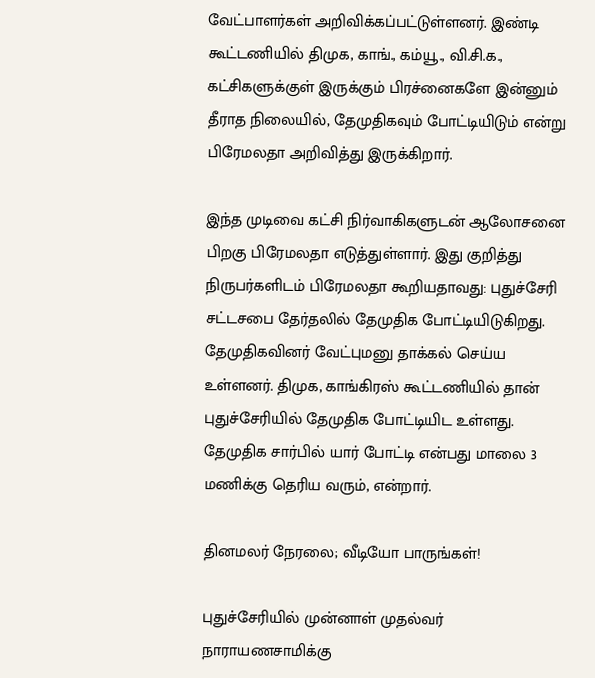வேட்பாளர்கள் அறிவிக்கப்பட்டுள்ளனர். இண்டி கூட்டணியில் திமுக, காங்., கம்யூ., வி.சி.க., கட்சிகளுக்குள் இருக்கும் பிரச்னைகளே இன்னும் தீராத நிலையில், தேமுதிகவும் போட்டியிடும் என்று பிரேமலதா அறிவித்து இருக்கிறார்.

இந்த முடிவை கட்சி நிர்வாகிகளுடன் ஆலோசனை பிறகு பிரேமலதா எடுத்துள்ளார். இது குறித்து நிருபர்களிடம் பிரேமலதா கூறியதாவது: புதுச்சேரி சட்டசபை தேர்தலில் தேமுதிக போட்டியிடுகிறது. தேமுதிகவினர் வேட்புமனு தாக்கல் செய்ய உள்ளனர். திமுக, காங்கிரஸ் கூட்டணியில் தான் புதுச்சேரியில் தேமுதிக போட்டியிட உள்ளது. தேமுதிக சார்பில் யார் போட்டி என்பது மாலை 3 மணிக்கு தெரிய வரும், என்றார்.

தினமலர் நேரலை; வீடியோ பாருங்கள்!

புதுச்சேரியில் முன்னாள் முதல்வர் நாராயணசாமிக்கு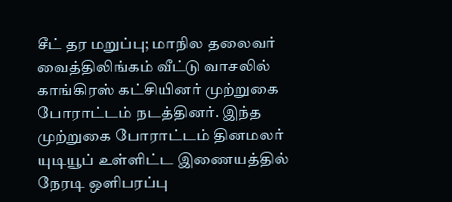சீட் தர மறுப்பு; மாநில தலைவர் வைத்திலிங்கம் வீட்டு வாசலில் காங்கிரஸ் கட்சியினர் முற்றுகை போராட்டம் நடத்தினர். இந்த முற்றுகை போராட்டம் தினமலர் யுடியூப் உள்ளிட்ட இணையத்தில் நேரடி ஒளிபரப்பு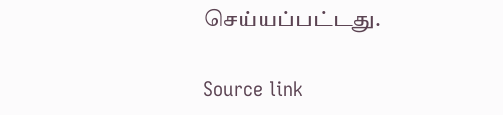செய்யப்பட்டது.

Source link